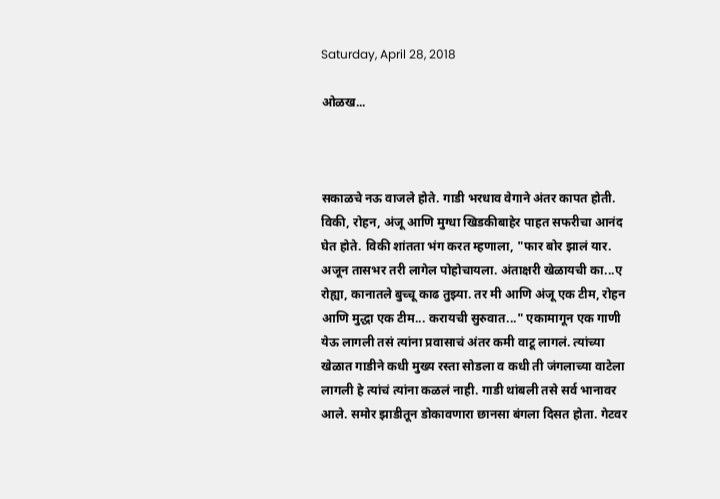Saturday, April 28, 2018

ओळख...



सकाळचे नऊ वाजले होते. गाडी भरधाव वेगाने अंतर कापत होती. विकी, रोहन, अंजू आणि मुग्धा खिडकीबाहेर पाहत सफरीचा आनंद घेत होते. विकी शांतता भंग करत म्हणाला, "फार बोर झालं यार. अजून तासभर तरी लागेल पोहोचायला. अंताक्षरी खेळायची का...ए रोह्या, कानातले बुच्चू काढ तुझ्या. तर मी आणि अंजू एक टीम, रोहन आणि मुद्धा एक टीम... करायची सुरुवात..." एकामागून एक गाणी येऊ लागली तसं त्यांना प्रवासाचं अंतर कमी वाटू लागलं. त्यांच्या खेळात गाडीने कधी मुख्य रस्ता सोडला व कधी ती जंगलाच्या वाटेला लागली हे त्यांचं त्यांना कळलं नाही. गाडी थांबली तसे सर्व भानावर आले. समोर झाडीतून डोकावणारा छानसा बंगला दिसत होता. गेटवर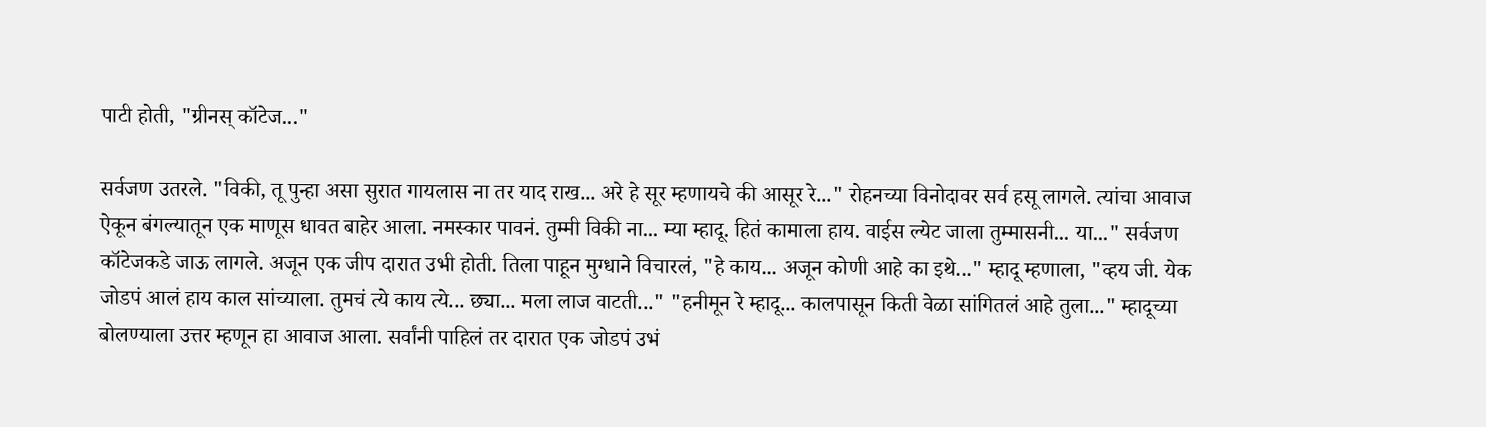पाटी होती, "ग्रीनस् कॉटेज..."

सर्वजण उतरले. "विकी, तू पुन्हा असा सुरात गायलास ना तर याद राख... अरे हे सूर म्हणायचे की आसूर रे..." रोहनच्या विनोदावर सर्व हसू लागले. त्यांचा आवाज ऐकून बंगल्यातून एक माणूस धावत बाहेर आला. नमस्कार पावनं. तुम्मी विकी ना... म्या म्हादू. हितं कामाला हाय. वाईस ल्येट जाला तुम्मासनी... या..." सर्वजण कॉटेजकडे जाऊ लागले. अजून एक जीप दारात उभी होती. तिला पाहून मुग्धाने विचारलं, "हे काय... अजून कोणी आहे का इथे..." म्हादू म्हणाला, "व्हय जी. येक जोडपं आलं हाय काल सांच्याला. तुमचं त्ये काय त्ये... छ्या... मला लाज वाटती..." "हनीमून रे म्हादू... कालपासून किती वेळा सांगितलं आहे तुला..." म्हादूच्या बोलण्याला उत्तर म्हणून हा आवाज आला. सर्वांनी पाहिलं तर दारात एक जोडपं उभं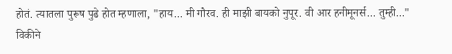होतं. त्यातला पुरूष पुढे होत म्हणाला, "हाय... मी गौरव. ही माझी बायको नुपूर. वी आर हनीमूनर्स... तुम्ही..." विकीने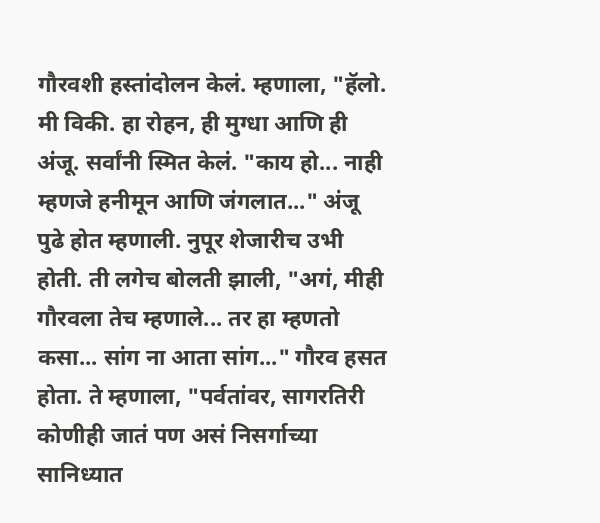गौरवशी हस्तांदोलन केलं. म्हणाला, "हॅलो. मी विकी. हा रोहन, ही मुग्धा आणि ही अंजू. सर्वांनी स्मित केलं. "काय हो... नाही म्हणजे हनीमून आणि जंगलात..." अंजू पुढे होत म्हणाली. नुपूर शेजारीच उभी होती. ती लगेच बोलती झाली, "अगं, मीही गौरवला तेच म्हणाले... तर हा म्हणतो कसा... सांग ना आता सांग..." गौरव हसत होता. ते म्हणाला, "पर्वतांवर, सागरतिरी कोणीही जातं पण असं निसर्गाच्या सानिध्यात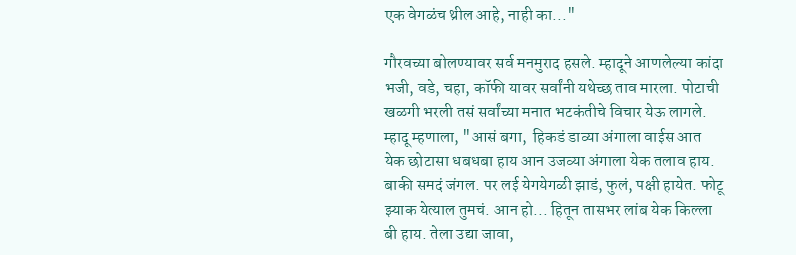एक वेगळंच थ्रील आहे, नाही का..."

गौरवच्या बोलण्यावर सर्व मनमुराद हसले. म्हादूने आणलेल्या कांदा भजी, वडे, चहा, कॉफी यावर सर्वांनी यथेच्छ ताव मारला. पोटाची खळगी भरली तसं सर्वांच्या मनात भटकंतीचे विचार येऊ लागले. म्हादू म्हणाला, "आसं बगा,  हिकडं डाव्या अंगाला वाईस आत येक छोटासा धबधबा हाय आन उजव्या अंगाला येक तलाव हाय. बाकी समदं जंगल. पर लई येगयेगळी झाडं, फुलं, पक्षी हायेत. फोटू झ्याक येत्याल तुमचं. आन हो... हितून तासभर लांब येक किल्ला बी हाय. तेला उद्या जावा,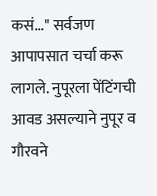कसं..." सर्वजण आपापसात चर्चा करू लागले. नुपूरला पेंटिंगची आवड असल्याने नुपूर व गौरवने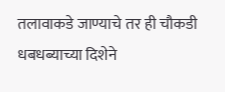तलावाकडे जाण्याचे तर ही चौकडी धबधब्याच्या दिशेने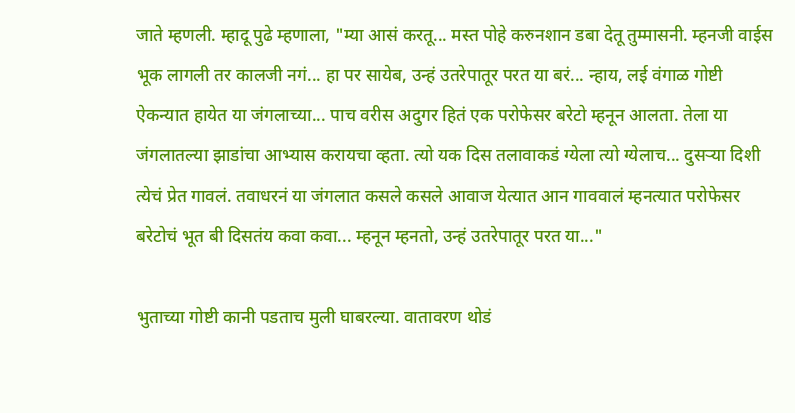जाते म्हणली. म्हादू पुढे म्हणाला, "म्या आसं करतू... मस्त पोहे करुनशान डबा देतू तुम्मासनी. म्हनजी वाईस भूक लागली तर कालजी नगं... हा पर सायेब, उन्हं उतरेपातूर परत या बरं... न्हाय, लई वंगाळ गोष्टी ऐकन्यात हायेत या जंगलाच्या... पाच वरीस अदुगर हितं एक परोफेसर बरेटो म्हनून आलता. तेला या जंगलातल्या झाडांचा आभ्यास करायचा व्हता. त्यो यक दिस तलावाकडं ग्येला त्यो ग्येलाच... दुसऱ्या दिशी त्येचं प्रेत गावलं. तवाधरनं या जंगलात कसले कसले आवाज येत्यात आन गाववालं म्हनत्यात परोफेसर बरेटोचं भूत बी दिसतंय कवा कवा... म्हनून म्हनतो, उन्हं उतरेपातूर परत या..."

भुताच्या गोष्टी कानी पडताच मुली घाबरल्या. वातावरण थोडं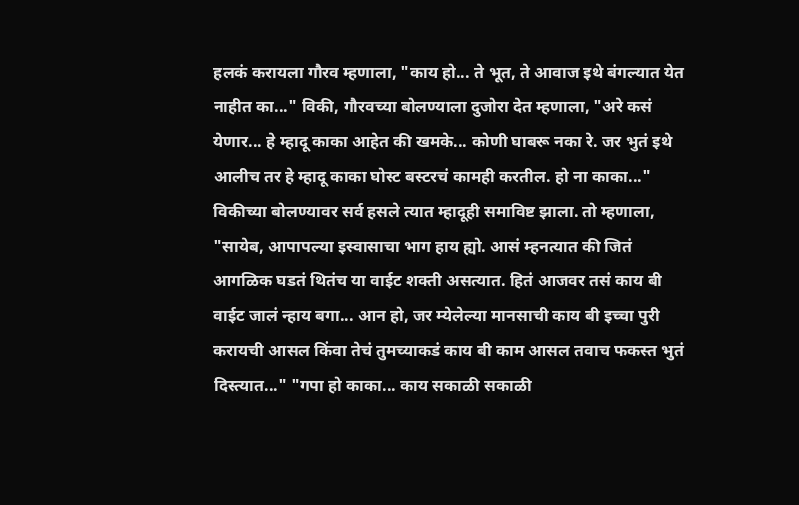हलकं करायला गौरव म्हणाला, "काय हो... ते भूत, ते आवाज इथे बंगल्यात येत नाहीत का..." विकी, गौरवच्या बोलण्याला दुजोरा देत म्हणाला, "अरे कसं येणार... हे म्हादू काका आहेत की खमके... कोणी घाबरू नका रे. जर भुतं इथे आलीच तर हे म्हादू काका घोस्ट बस्टरचं कामही करतील. हो ना काका..." विकीच्या बोलण्यावर सर्व हसले त्यात म्हादूही समाविष्ट झाला. तो म्हणाला, "सायेब, आपापल्या इस्वासाचा भाग हाय ह्यो. आसं म्हनत्यात की जितं आगळिक घडतं थितंच या वाईट शक्ती असत्यात. हितं आजवर तसं काय बी वाईट जालं न्हाय बगा... आन हो, जर म्येलेल्या मानसाची काय बी इच्चा पुरी करायची आसल किंवा तेचं तुमच्याकडं काय बी काम आसल तवाच फकस्त भुतं दिस्त्यात..." "गपा हो काका... काय सकाळी सकाळी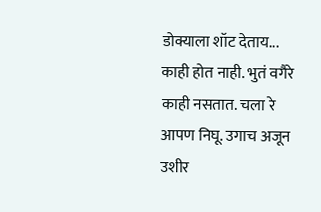डोक्याला शॉट देताय... काही होत नाही. भुतं वगैरे काही नसतात. चला रे आपण निघू. उगाच अजून उशीर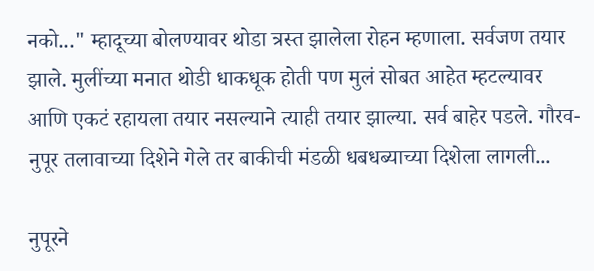नको..." म्हादूच्या बोलण्यावर थोडा त्रस्त झालेला रोहन म्हणाला. सर्वजण तयार झाले. मुलींच्या मनात थोडी धाकधूक होती पण मुलं सोबत आहेत म्हटल्यावर आणि एकटं रहायला तयार नसल्याने त्याही तयार झाल्या. सर्व बाहेर पडले. गौरव-नुपूर तलावाच्या दिशेने गेले तर बाकीची मंडळी धबधब्याच्या दिशेला लागली...

नुपूरने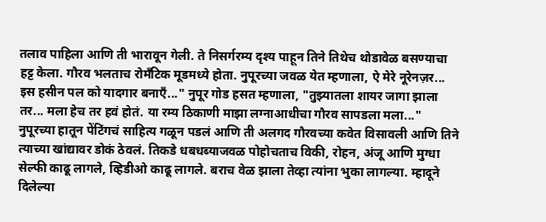तलाव पाहिला आणि ती भारावून गेली. ते निसर्गरम्य दृश्य पाहून तिने तिथेच थोडावेळ बसण्याचा हट्ट केला. गौरव भलताच रोमँटिक मूडमध्ये होता. नुपूरच्या जवळ येत म्हणाला, ऐ मेरे नूरेनज़र... इस हसीन पल को यादगार बनाएँ..." नुपूर गोड हसत म्हणाला, "तुझ्यातला शायर जागा झाला तर... मला हेच तर हवं होतं. या रम्य ठिकाणी माझा लग्नाआधीचा गौरव सापडला मला..." नुपूरच्या हातून पेंटिंगचं साहित्य गळून पडलं आणि ती अलगद गौरवच्या कवेत विसावली आणि तिने त्याच्या खांद्यावर डोकं ठेवलं. तिकडे धबधब्याजवळ पोहोचताच विकी, रोहन, अंजू आणि मुग्धा सेल्फी काढू लागले, व्हिडीओ काढू लागले. बराच वेळ झाला तेव्हा त्यांना भुका लागल्या. म्हादूने दिलेल्या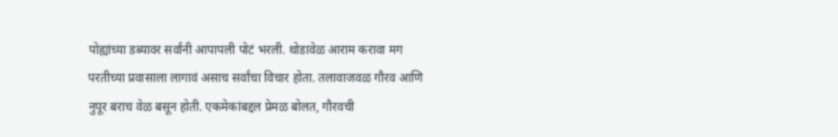पोह्यांच्या डब्यावर सर्वांनी आपापली पोटं भरली. थोडावेळ आराम करावा मग परतीच्या प्रवासाला लागावं असाच सर्वांचा विचार होता. तलावाजवळ गौरव आणि नुपूर बराच वेळ बसून होती. एकमेकांबद्दल प्रेमळ बोलत, गौरवची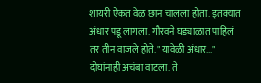शायरी ऐकत वेळ छान चालला होता. इतक्यात अंधार पडू लागला. गौरवने घड्याळात पाहिलं तर तीन वाजले होते. "यावेळी अंधार..." दोघांनाही अचंबा वाटला. ते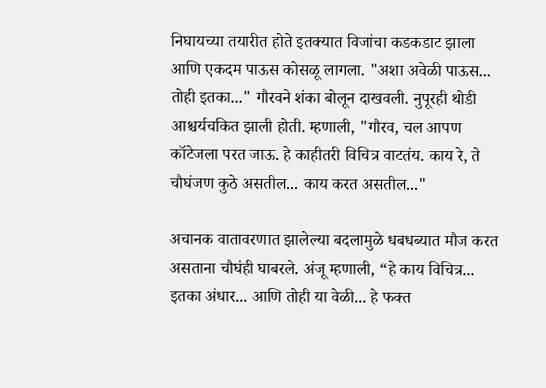निघायच्या तयारीत होते इतक्यात विजांचा कडकडाट झाला आणि एकदम पाऊस कोसळू लागला. "अशा अवेळी पाऊस... तोही इतका..." गौरवने शंका बोलून दाखवली. नुपूरही थोडी आश्चर्यचकित झाली होती. म्हणाली, "गौरव, चल आपण कॉटेजला परत जाऊ. हे काहीतरी विचित्र वाटतंय. काय रे, ते चौघंजण कुठे असतील... काय करत असतील..."

अचानक वातावरणात झालेल्या बदलामुळे धबधब्यात मौज करत असताना चौघंही घाबरले. अंजू म्हणाली, “हे काय विचित्र... इतका अंधार... आणि तोही या वेळी... हे फक्त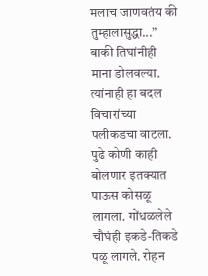मलाच जाणवतंय की तुम्हालासुद्धा...” बाकी तिघांनीही माना डोलवल्या. त्यांनाही हा बदल विचारांच्या पलीकडचा वाटला. पुढे कोणी काही बोलणार इतक्यात पाऊस कोसळू लागला. गोंधळलेले चौघंही इकडे-तिकडे पळू लागले. रोहन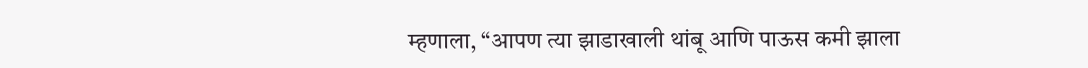म्हणाला, “आपण त्या झाडाखाली थांबू आणि पाऊस कमी झाला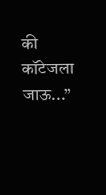की कॉटेजला जाऊ...”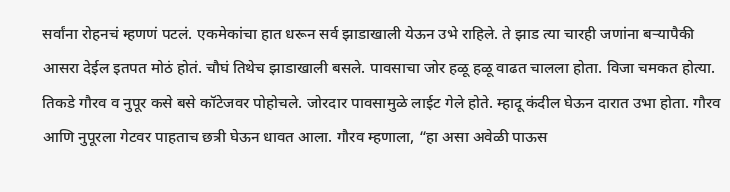सर्वांना रोहनचं म्हणणं पटलं. एकमेकांचा हात धरून सर्व झाडाखाली येऊन उभे राहिले. ते झाड त्या चारही जणांना बऱ्यापैकी आसरा देईल इतपत मोठं होतं. चौघं तिथेच झाडाखाली बसले. पावसाचा जोर हळू हळू वाढत चालला होता. विजा चमकत होत्या. तिकडे गौरव व नुपूर कसे बसे कॉटेजवर पोहोचले. जोरदार पावसामुळे लाईट गेले होते. म्हादू कंदील घेऊन दारात उभा होता. गौरव आणि नुपूरला गेटवर पाहताच छत्री घेऊन धावत आला. गौरव म्हणाला, “हा असा अवेळी पाऊस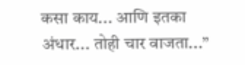कसा काय... आणि इतका अंधार... तोही चार वाजता...”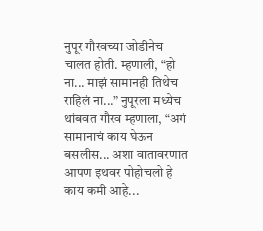नुपूर गौरवच्या जोडीनेच चालत होती. म्हणाली, “हो ना... माझं सामानही तिथेच राहिलं ना...” नुपूरला मध्येच थांबवत गौरव म्हणाला, “अगं सामानाचं काय घेऊन बसलीस... अशा वातावरणात आपण इथवर पोहोचलो हे काय कमी आहे...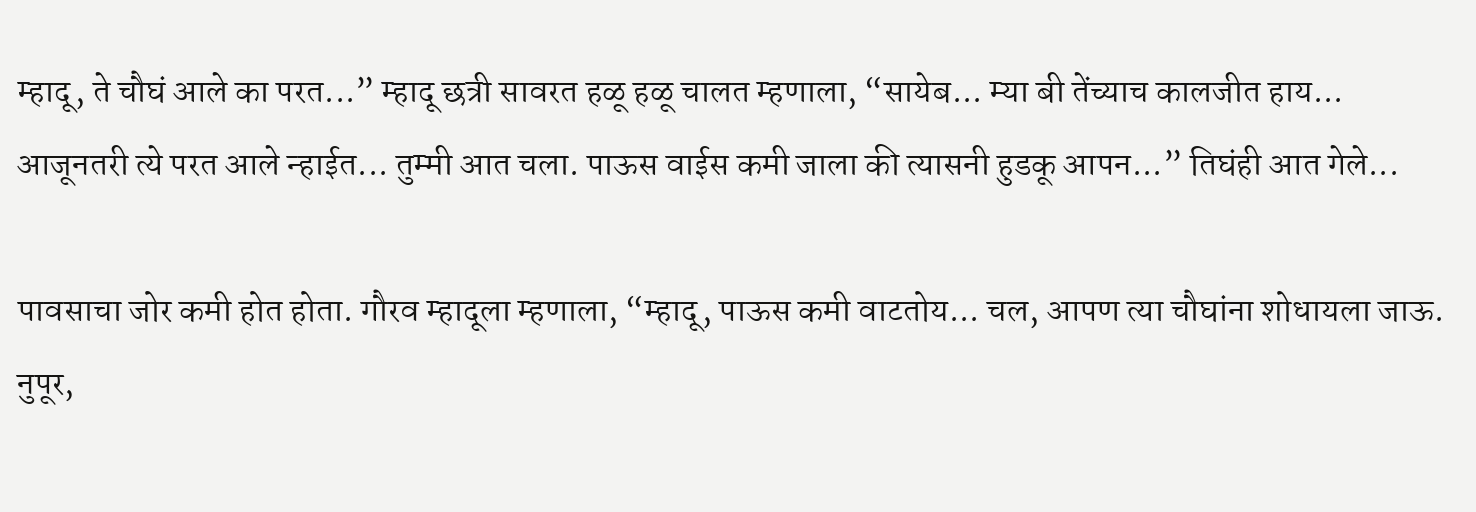म्हादू, ते चौघं आले का परत...” म्हादू छत्री सावरत हळू हळू चालत म्हणाला, “सायेब... म्या बी तेंच्याच कालजीत हाय... आजूनतरी त्ये परत आले न्हाईत... तुम्मी आत चला. पाऊस वाईस कमी जाला की त्यासनी हुडकू आपन...” तिघंही आत गेले...

पावसाचा जोर कमी होत होता. गौरव म्हादूला म्हणाला, “म्हादू, पाऊस कमी वाटतोय... चल, आपण त्या चौघांना शोधायला जाऊ. नुपूर,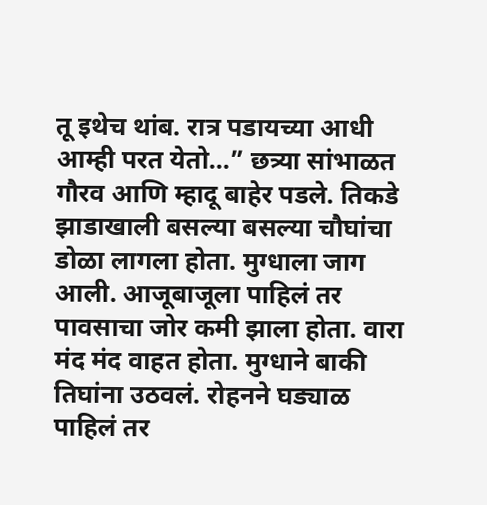तू इथेच थांब. रात्र पडायच्या आधी आम्ही परत येतो...” छत्र्या सांभाळत गौरव आणि म्हादू बाहेर पडले. तिकडे झाडाखाली बसल्या बसल्या चौघांचा डोळा लागला होता. मुग्धाला जाग आली. आजूबाजूला पाहिलं तर पावसाचा जोर कमी झाला होता. वारा मंद मंद वाहत होता. मुग्धाने बाकी तिघांना उठवलं. रोहनने घड्याळ पाहिलं तर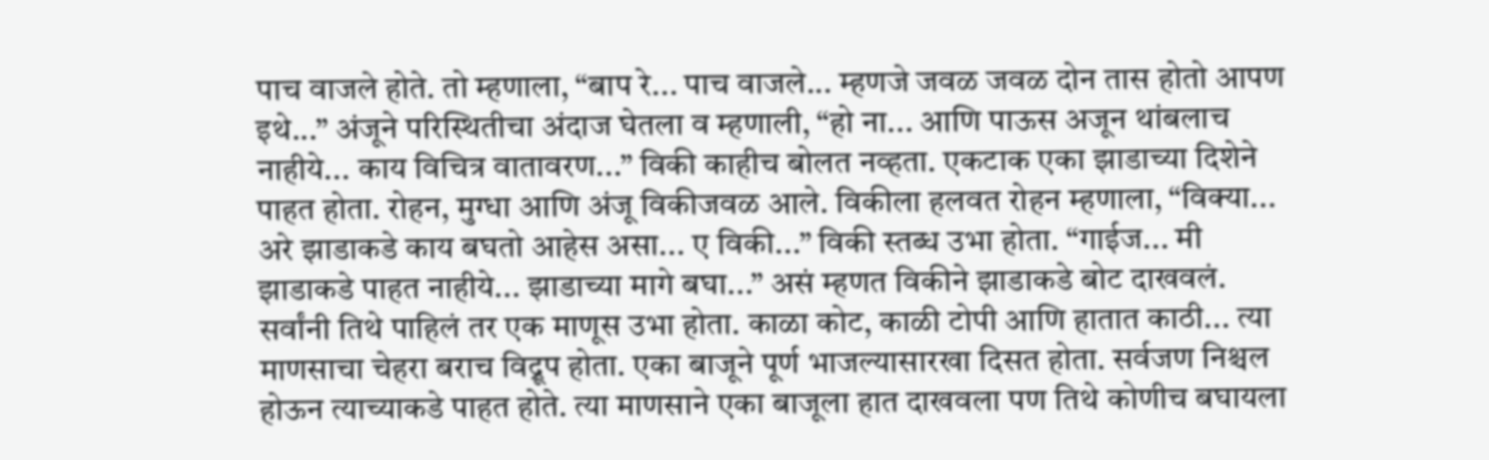पाच वाजले होते. तो म्हणाला, “बाप रे... पाच वाजले... म्हणजे जवळ जवळ दोन तास होतो आपण इथे...” अंजूने परिस्थितीचा अंदाज घेतला व म्हणाली, “हो ना... आणि पाऊस अजून थांबलाच नाहीये... काय विचित्र वातावरण...” विकी काहीच बोलत नव्हता. एकटाक एका झाडाच्या दिशेने पाहत होता. रोहन, मुग्धा आणि अंजू विकीजवळ आले. विकीला हलवत रोहन म्हणाला, “विक्या... अरे झाडाकडे काय बघतो आहेस असा... ए विकी...” विकी स्तब्ध उभा होता. “गाईज... मी झाडाकडे पाहत नाहीये... झाडाच्या मागे बघा...” असं म्हणत विकीने झाडाकडे बोट दाखवलं. सर्वांनी तिथे पाहिलं तर एक माणूस उभा होता. काळा कोट, काळी टोपी आणि हातात काठी... त्या माणसाचा चेहरा बराच विद्रूप होता. एका बाजूने पूर्ण भाजल्यासारखा दिसत होता. सर्वजण निश्चल होऊन त्याच्याकडे पाहत होते. त्या माणसाने एका बाजूला हात दाखवला पण तिथे कोणीच बघायला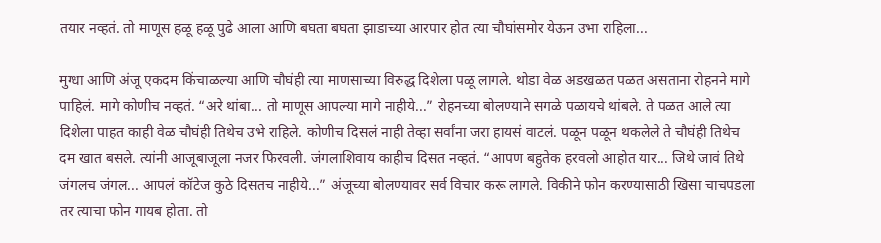तयार नव्हतं. तो माणूस हळू हळू पुढे आला आणि बघता बघता झाडाच्या आरपार होत त्या चौघांसमोर येऊन उभा राहिला...

मुग्धा आणि अंजू एकदम किंचाळल्या आणि चौघंही त्या माणसाच्या विरुद्ध दिशेला पळू लागले. थोडा वेळ अडखळत पळत असताना रोहनने मागे पाहिलं. मागे कोणीच नव्हतं. “अरे थांबा... तो माणूस आपल्या मागे नाहीये...” रोहनच्या बोलण्याने सगळे पळायचे थांबले. ते पळत आले त्या दिशेला पाहत काही वेळ चौघंही तिथेच उभे राहिले. कोणीच दिसलं नाही तेव्हा सर्वांना जरा हायसं वाटलं. पळून पळून थकलेले ते चौघंही तिथेच दम खात बसले. त्यांनी आजूबाजूला नजर फिरवली. जंगलाशिवाय काहीच दिसत नव्हतं. “आपण बहुतेक हरवलो आहोत यार... जिथे जावं तिथे जंगलच जंगल... आपलं कॉटेज कुठे दिसतच नाहीये...” अंजूच्या बोलण्यावर सर्व विचार करू लागले. विकीने फोन करण्यासाठी खिसा चाचपडला तर त्याचा फोन गायब होता. तो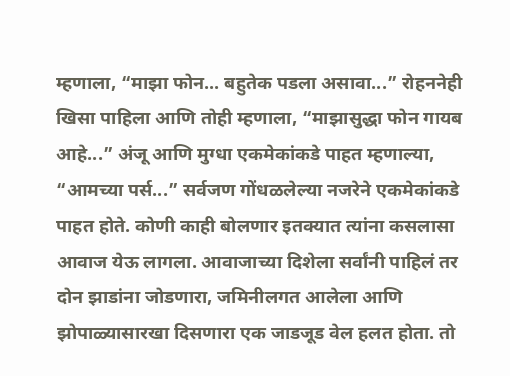म्हणाला, “माझा फोन... बहुतेक पडला असावा...” रोहननेही खिसा पाहिला आणि तोही म्हणाला, “माझासुद्धा फोन गायब आहे...” अंजू आणि मुग्धा एकमेकांकडे पाहत म्हणाल्या, “आमच्या पर्स...” सर्वजण गोंधळलेल्या नजरेने एकमेकांकडे पाहत होते. कोणी काही बोलणार इतक्यात त्यांना कसलासा आवाज येऊ लागला. आवाजाच्या दिशेला सर्वांनी पाहिलं तर दोन झाडांना जोडणारा, जमिनीलगत आलेला आणि झोपाळ्यासारखा दिसणारा एक जाडजूड वेल हलत होता. तो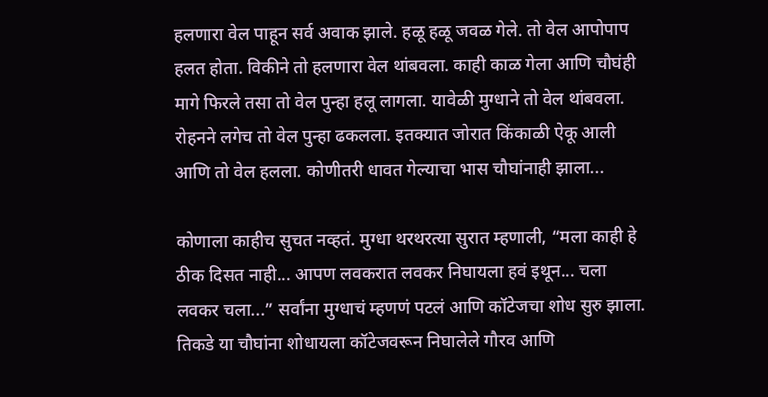हलणारा वेल पाहून सर्व अवाक झाले. हळू हळू जवळ गेले. तो वेल आपोपाप हलत होता. विकीने तो हलणारा वेल थांबवला. काही काळ गेला आणि चौघंही मागे फिरले तसा तो वेल पुन्हा हलू लागला. यावेळी मुग्धाने तो वेल थांबवला. रोहनने लगेच तो वेल पुन्हा ढकलला. इतक्यात जोरात किंकाळी ऐकू आली आणि तो वेल हलला. कोणीतरी धावत गेल्याचा भास चौघांनाही झाला...

कोणाला काहीच सुचत नव्हतं. मुग्धा थरथरत्या सुरात म्हणाली, “मला काही हे ठीक दिसत नाही... आपण लवकरात लवकर निघायला हवं इथून... चला लवकर चला...” सर्वांना मुग्धाचं म्हणणं पटलं आणि कॉटेजचा शोध सुरु झाला. तिकडे या चौघांना शोधायला कॉटेजवरून निघालेले गौरव आणि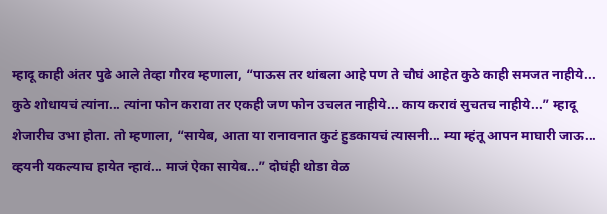म्हादू काही अंतर पुढे आले तेव्हा गौरव म्हणाला, “पाऊस तर थांबला आहे पण ते चौघं आहेत कुठे काही समजत नाहीये... कुठे शोधायचं त्यांना... त्यांना फोन करावा तर एकही जण फोन उचलत नाहीये... काय करावं सुचतच नाहीये...” म्हादू शेजारीच उभा होता. तो म्हणाला, “सायेब, आता या रानावनात कुटं हुडकायचं त्यासनी... म्या म्हंतू आपन माघारी जाऊ... व्हयनी यकल्याच हायेत न्हावं... माजं ऐका सायेब...” दोघंही थोडा वेळ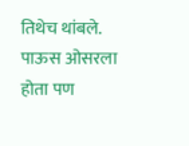तिथेच थांबले. पाऊस ओसरला होता पण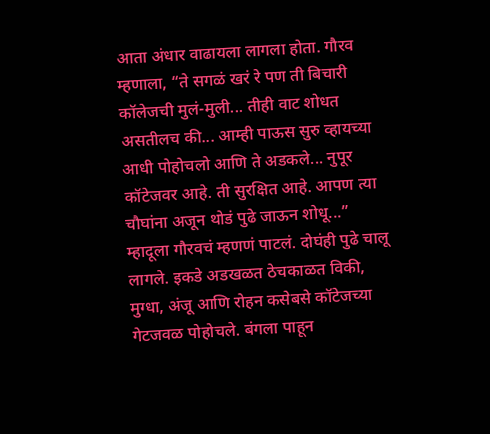आता अंधार वाढायला लागला होता. गौरव म्हणाला, “ते सगळं खरं रे पण ती बिचारी कॉलेजची मुलं-मुली... तीही वाट शोधत असतीलच की... आम्ही पाऊस सुरु व्हायच्या आधी पोहोचलो आणि ते अडकले... नुपूर कॉटेजवर आहे. ती सुरक्षित आहे. आपण त्या चौघांना अजून थोडं पुढे जाऊन शोधू...” म्हादूला गौरवचं म्हणणं पाटलं. दोघंही पुढे चालू लागले. इकडे अडखळत ठेचकाळत विकी, मुग्धा, अंजू आणि रोहन कसेबसे कॉटेजच्या गेटजवळ पोहोचले. बंगला पाहून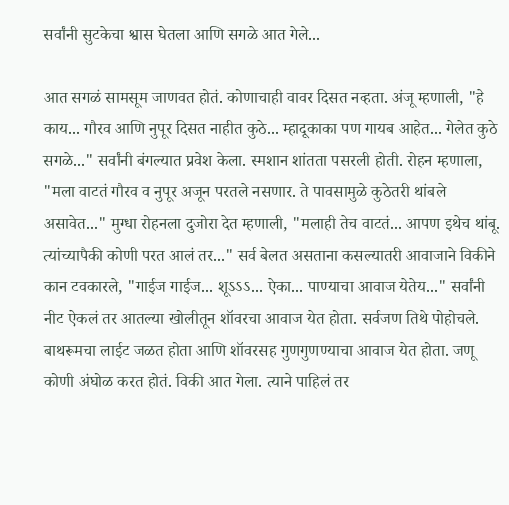सर्वांनी सुटकेचा श्वास घेतला आणि सगळे आत गेले...

आत सगळं सामसूम जाणवत होतं. कोणाचाही वावर दिसत नव्हता. अंजू म्हणाली, "हे काय... गौरव आणि नुपूर दिसत नाहीत कुठे... म्हादूकाका पण गायब आहेत... गेलेत कुठे सगळे..." सर्वांनी बंगल्यात प्रवेश केला. स्मशान शांतता पसरली होती. रोहन म्हणाला, "मला वाटतं गौरव व नुपूर अजून परतले नसणार. ते पावसामुळे कुठेतरी थांबले असावेत..." मुग्धा रोहनला दुजोरा देत म्हणाली, "मलाही तेच वाटतं... आपण इथेच थांबू. त्यांच्यापैकी कोणी परत आलं तर..." सर्व बेलत असताना कसल्यातरी आवाजाने विकीने कान टवकारले, "गाईज गाईज... शूऽऽऽ... ऐका... पाण्याचा आवाज येतेय..." सर्वांनी नीट ऐकलं तर आतल्या खोलीतून शॉवरचा आवाज येत होता. सर्वजण तिथे पोहोचले. बाथरूमचा लाईट जळत होता आणि शॉवरसह गुणगुणण्याचा आवाज येत होता. जणू कोणी अंघोळ करत होतं. विकी आत गेला. त्याने पाहिलं तर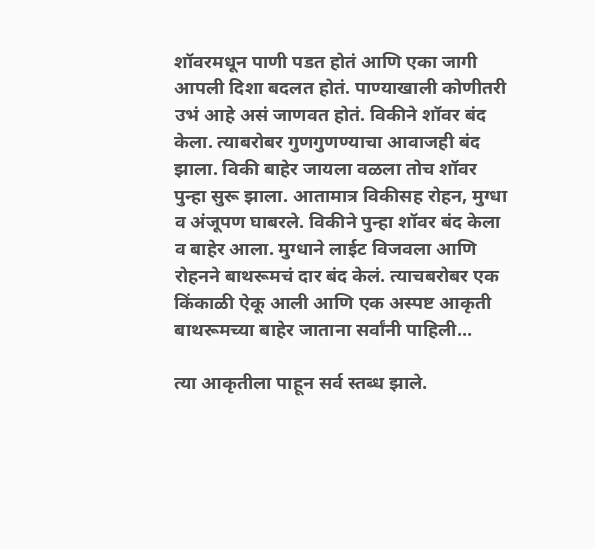शॉवरमधून पाणी पडत होतं आणि एका जागी आपली दिशा बदलत होतं. पाण्याखाली कोणीतरी उभं आहे असं जाणवत होतं. विकीने शॉवर बंद केला. त्याबरोबर गुणगुणण्याचा आवाजही बंद झाला. विकी बाहेर जायला वळला तोच शॉवर पुन्हा सुरू झाला. आतामात्र विकीसह रोहन, मुग्धा व अंजूपण घाबरले. विकीने पुन्हा शॉवर बंद केला व बाहेर आला. मुग्धाने लाईट विजवला आणि रोहनने बाथरूमचं दार बंद केलं. त्याचबरोबर एक किंकाळी ऐकू आली आणि एक अस्पष्ट आकृती बाथरूमच्या बाहेर जाताना सर्वांनी पाहिली...

त्या आकृतीला पाहून सर्व स्तब्ध झाले.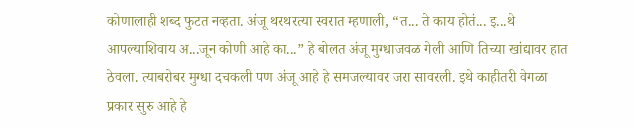कोणालाही शब्द फुटत नव्हता. अंजू थरथरत्या स्वरात म्हणाली, “त... ते काय होतं... इ...थे आपल्याशिवाय अ...जून कोणी आहे का...” हे बोलत अंजू मुग्धाजवळ गेली आणि तिच्या खांद्यावर हात ठेवला. त्याबरोबर मुग्धा दचकली पण अंजू आहे हे समजल्यावर जरा सावरली. इथे काहीतरी वेगळा प्रकार सुरु आहे हे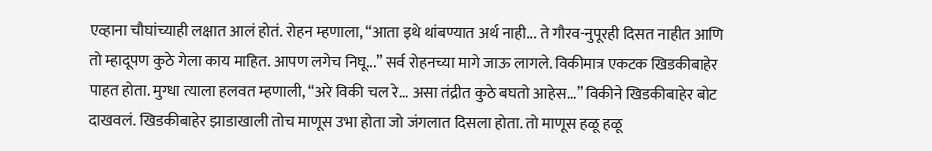एव्हाना चौघांच्याही लक्षात आलं होतं. रोहन म्हणाला, “आता इथे थांबण्यात अर्थ नाही... ते गौरव-नुपूरही दिसत नाहीत आणि तो म्हादूपण कुठे गेला काय माहित. आपण लगेच निघू...” सर्व रोहनच्या मागे जाऊ लागले. विकीमात्र एकटक खिडकीबाहेर पाहत होता. मुग्धा त्याला हलवत म्हणाली, “अरे विकी चल रे... असा तंद्रीत कुठे बघतो आहेस...” विकीने खिडकीबाहेर बोट दाखवलं. खिडकीबाहेर झाडाखाली तोच माणूस उभा होता जो जंगलात दिसला होता. तो माणूस हळू हळू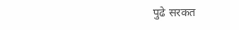पुढे सरकत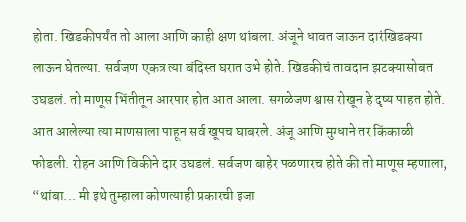होता. खिडकीपर्यंत तो आला आणि काही क्षण थांबला. अंजूने धावत जाऊन दारंखिडक्या लाऊन घेतल्या. सर्वजण एकत्र त्या बंदिस्त घरात उभे होते. खिडकीचं तावदान झटक्यासोबत उघडलं. तो माणूस भिंतीतून आरपार होत आत आला. सगळेजण श्वास रोखून हे दृष्य पाहत होते. आत आलेल्या त्या माणसाला पाहून सर्व खूपच घाबरले. अंजू आणि मुग्धाने तर किंकाळी फोडली. रोहन आणि विकीने दार उघडलं. सर्वजण बाहेर पळणारच होते की तो माणूस म्हणाला, “थांबा... मी इथे तुम्हाला कोणत्याही प्रकारची इजा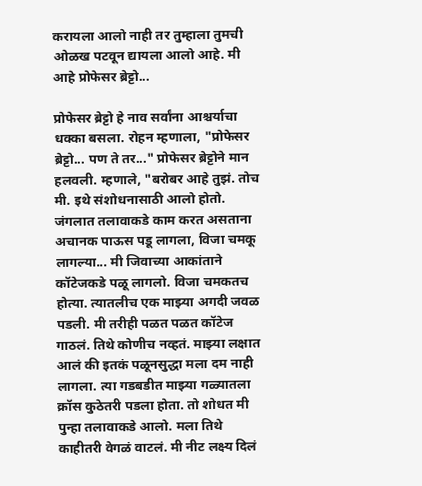करायला आलो नाही तर तुम्हाला तुमची ओळख पटवून द्यायला आलो आहे. मी आहे प्रोफेसर ब्रेट्टो...

प्रोफेसर ब्रेट्टो हे नाव सर्वांना आश्चर्याचा धक्का बसला. रोहन म्हणाला, "प्रोफेसर ब्रेट्टो... पण ते तर..." प्रोफेसर ब्रेट्टोने मान हलवली. म्हणाले, "बरोबर आहे तुझं. तोच मी. इथे संशोधनासाठी आलो होतो. जंगलात तलावाकडे काम करत असताना अचानक पाऊस पडू लागला, विजा चमकू लागल्या... मी जिवाच्या आकांताने कॉटेजकडे पळू लागलो. विजा चमकतच होत्या. त्यातलीच एक माझ्या अगदी जवळ पडली. मी तरीही पळत पळत कॉटेज गाठलं. तिथे कोणीच नव्हतं. माझ्या लक्षात आलं की इतकं पळूनसुद्धा मला दम नाही लागला. त्या गडबडीत माझ्या गळ्यातला क्रॉस कुठेतरी पडला होता. तो शोधत मी पुन्हा तलावाकडे आलो. मला तिथे काहीतरी वेगळं वाटलं. मी नीट लक्ष्य दिलं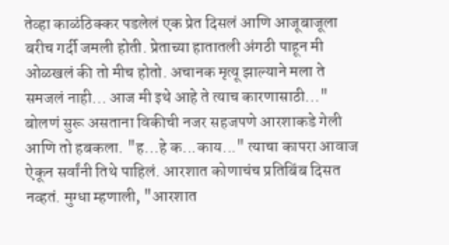तेव्हा काळंठिक्कर पडलेलं एक प्रेत दिसलं आणि आजूबाजूला बरीच गर्दी जमली होती. प्रेताच्या हातातली अंगठी पाहून मी ओळखलं की तो मीच होतो. अचानक मृत्यू झाल्याने मला ते समजलं नाही... आज मी इथे आहे ते त्याच कारणासाठी..." बोलणं सुरू असताना विकीची नजर सहजपणे आरशाकडे गेली आणि तो हबकला. "ह...हे क...काय..." त्याचा कापरा आवाज ऐकून सर्वांनी तिथे पाहिलं. आरशात कोणाचंच प्रतिबिंब दिसत नव्हतं. मुग्धा म्हणाली, "आरशात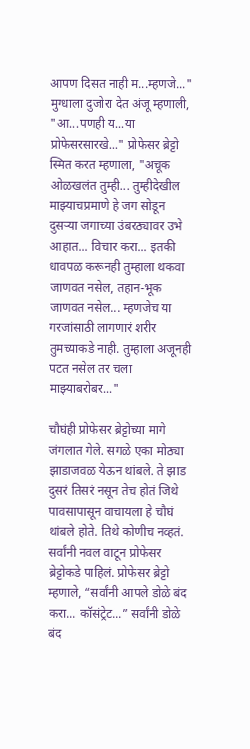आपण दिसत नाही म...म्हणजे..." मुग्धाला दुजोरा देत अंजू म्हणाली, "आ...पणही य...या प्रोफेसरसारखे..." प्रोफेसर ब्रेट्टो स्मित करत म्हणाला, "अचूक ओळखलंत तुम्ही... तुम्हीदेखील माझ्याचप्रमाणे हे जग सोडून दुसऱ्या जगाच्या उंबरठ्यावर उभे आहात... विचार करा... इतकी धावपळ करूनही तुम्हाला थकवा जाणवत नसेल, तहान-भूक जाणवत नसेल... म्हणजेच या गरजांसाठी लागणारं शरीर तुमच्याकडे नाही. तुम्हाला अजूनही पटत नसेल तर चला माझ्याबरोबर..."

चौघंही प्रोफेसर ब्रेट्टोच्या मागे जंगलात गेले. सगळे एका मोठ्या झाडाजवळ येऊन थांबले. ते झाड दुसरं तिसरं नसून तेच होतं जिथे पावसापासून वाचायला हे चौघं थांबले होते. तिथे कोणीच नव्हतं. सर्वांनी नवल वाटून प्रोफेसर ब्रेट्टोकडे पाहिलं. प्रोफेसर ब्रेट्टो म्हणाले, “सर्वांनी आपले डोळे बंद करा... कॉसंट्रेट...” सर्वांनी डोळे बंद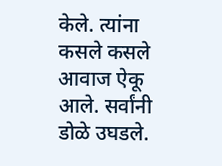केले. त्यांना कसले कसले आवाज ऐकू आले. सर्वांनी डोळे उघडले.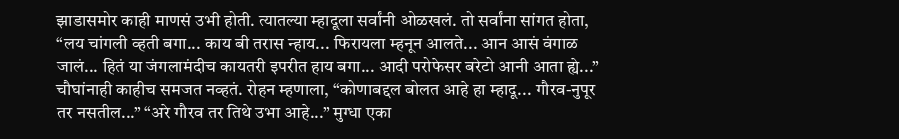झाडासमोर काही माणसं उभी होती. त्यातल्या म्हादूला सर्वांनी ओळखलं. तो सर्वांना सांगत होता, “लय चांगली व्हती बगा... काय बी तरास न्हाय... फिरायला म्हनून आलते... आन आसं वंगाळ जालं... हितं या जंगलामंदीच कायतरी इपरीत हाय बगा... आदी परोफेसर बरेटो आनी आता ह्ये...” चौघांनाही काहीच समजत नव्हतं. रोहन म्हणाला, “कोणाबद्दल बोलत आहे हा म्हादू... गौरव-नुपूर तर नसतील...” “अरे गौरव तर तिथे उभा आहे...” मुग्धा एका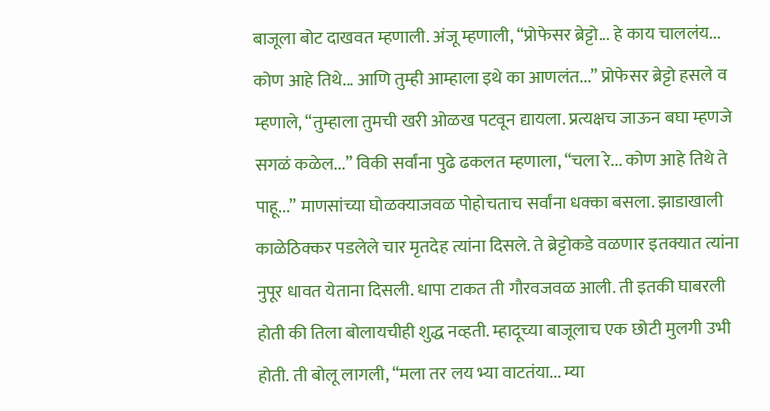बाजूला बोट दाखवत म्हणाली. अंजू म्हणाली, “प्रोफेसर ब्रेट्टो... हे काय चाललंय... कोण आहे तिथे... आणि तुम्ही आम्हाला इथे का आणलंत...” प्रोफेसर ब्रेट्टो हसले व म्हणाले, “तुम्हाला तुमची खरी ओळख पटवून द्यायला. प्रत्यक्षच जाऊन बघा म्हणजे सगळं कळेल...” विकी सर्वांना पुढे ढकलत म्हणाला, “चला रे... कोण आहे तिथे ते पाहू...” माणसांच्या घोळक्याजवळ पोहोचताच सर्वांना धक्का बसला. झाडाखाली काळेठिक्कर पडलेले चार मृतदेह त्यांना दिसले. ते ब्रेट्टोकडे वळणार इतक्यात त्यांना नुपूर धावत येताना दिसली. धापा टाकत ती गौरवजवळ आली. ती इतकी घाबरली होती की तिला बोलायचीही शुद्ध नव्हती. म्हादूच्या बाजूलाच एक छोटी मुलगी उभी होती. ती बोलू लागली, “मला तर लय भ्या वाटतंया... म्या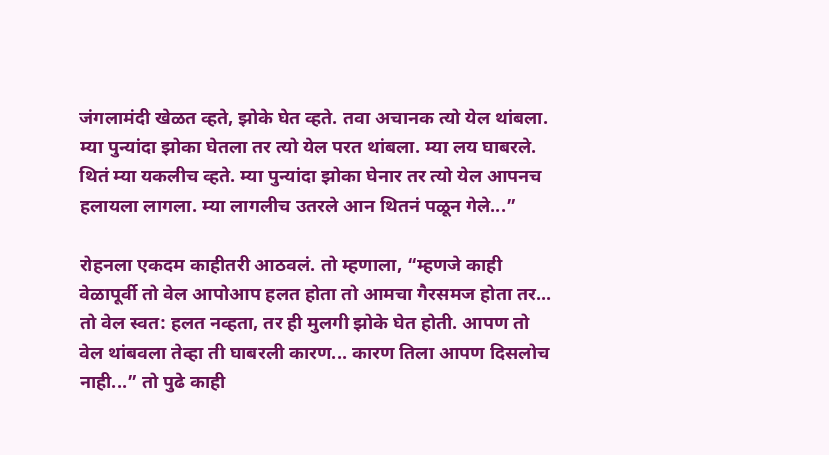जंगलामंदी खेळत व्हते, झोके घेत व्हते. तवा अचानक त्यो येल थांबला. म्या पुन्यांदा झोका घेतला तर त्यो येल परत थांबला. म्या लय घाबरले. थितं म्या यकलीच व्हते. म्या पुन्यांदा झोका घेनार तर त्यो येल आपनच हलायला लागला. म्या लागलीच उतरले आन थितनं पळून गेले...”

रोहनला एकदम काहीतरी आठवलं. तो म्हणाला, “म्हणजे काही वेळापूर्वी तो वेल आपोआप हलत होता तो आमचा गैरसमज होता तर... तो वेल स्वत: हलत नव्हता, तर ही मुलगी झोके घेत होती. आपण तो वेल थांबवला तेव्हा ती घाबरली कारण... कारण तिला आपण दिसलोच नाही...” तो पुढे काही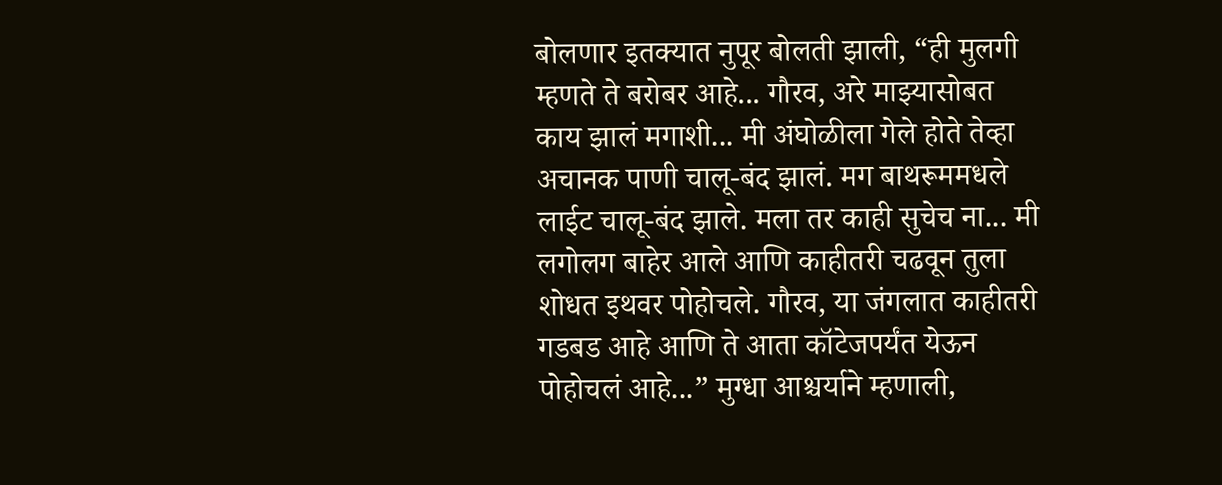बोलणार इतक्यात नुपूर बोलती झाली, “ही मुलगी म्हणते ते बरोबर आहे... गौरव, अरे माझ्यासोबत काय झालं मगाशी... मी अंघोळीला गेले होते तेव्हा अचानक पाणी चालू-बंद झालं. मग बाथरूममधले लाईट चालू-बंद झाले. मला तर काही सुचेच ना... मी लगोलग बाहेर आले आणि काहीतरी चढवून तुला शोधत इथवर पोहोचले. गौरव, या जंगलात काहीतरी गडबड आहे आणि ते आता कॉटेजपर्यंत येऊन पोहोचलं आहे...” मुग्धा आश्चर्याने म्हणाली,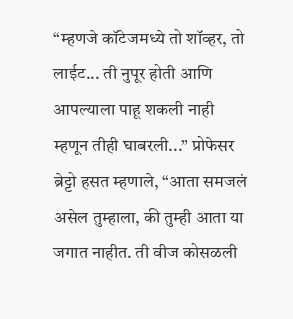“म्हणजे कॉटेजमध्ये तो शॉव्हर, तो लाईट... ती नुपूर होती आणि आपल्याला पाहू शकली नाही म्हणून तीही घाबरली...” प्रोफेसर ब्रेट्टो हसत म्हणाले, “आता समजलं असेल तुम्हाला, की तुम्ही आता या जगात नाहीत. ती वीज कोसळली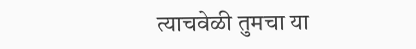त्याचवेळी तुमचा या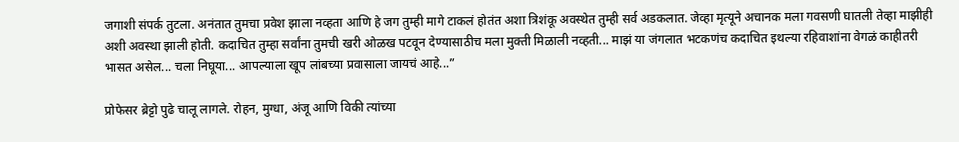जगाशी संपर्क तुटला. अनंतात तुमचा प्रवेश झाला नव्हता आणि हे जग तुम्ही मागे टाकलं होतंत अशा त्रिशंकू अवस्थेत तुम्ही सर्व अडकलात. जेव्हा मृत्यूने अचानक मला गवसणी घातली तेव्हा माझीही अशी अवस्था झाली होती. कदाचित तुम्हा सर्वांना तुमची खरी ओळख पटवून देण्यासाठीच मला मुक्ती मिळाली नव्हती... माझं या जंगलात भटकणंच कदाचित इथल्या रहिवाशांना वेगळं काहीतरी भासत असेल... चला निघूया... आपल्याला खूप लांबच्या प्रवासाला जायचं आहे...”

प्रोफेसर ब्रेट्टो पुढे चालू लागले. रोहन, मुग्धा, अंजू आणि विकी त्यांच्या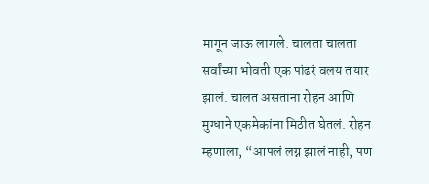मागून जाऊ लागले. चालता चालता सर्वांच्या भोवती एक पांढरं वलय तयार झालं. चालत असताना रोहन आणि मुग्धाने एकमेकांना मिठीत घेतलं. रोहन म्हणाला, “आपलं लग्न झालं नाही, पण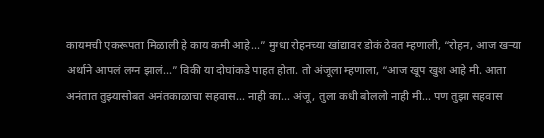कायमची एकरूपता मिळाली हे काय कमी आहे...” मुग्धा रोहनच्या खांद्यावर डोकं ठेवत म्हणाली, “रोहन, आज खऱ्या अर्थाने आपलं लग्न झालं...” विकी या दोघांकडे पाहत होता. तो अंजूला म्हणाला, “आज खूप खुश आहे मी. आता अनंतात तुझ्यासोबत अनंतकाळाचा सहवास... नाही का... अंजू, तुला कधी बोललो नाही मी... पण तुझा सहवास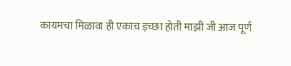कायमचा मिळावा ही एकाच इच्छा होती माझी जी आज पूर्ण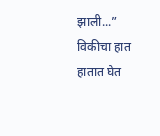झाली...” विकीचा हात हातात घेत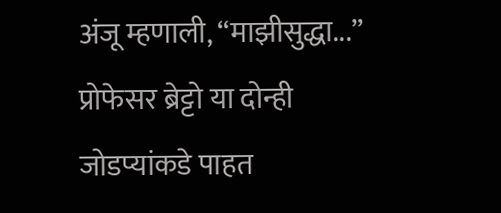अंजू म्हणाली, “माझीसुद्धा...” प्रोफेसर ब्रेट्टो या दोन्ही जोडप्यांकडे पाहत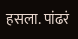हसला. पांढरं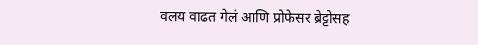वलय वाढत गेलं आणि प्रोफेसर ब्रेट्टोसह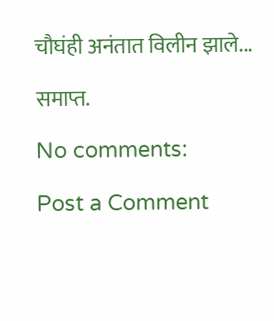चौघंही अनंतात विलीन झाले...

समाप्त.

No comments:

Post a Comment